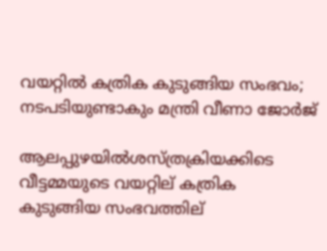വയറ്റില്‍ കത്രിക കുടുങ്ങിയ സംഭവം; നടപടിയുണ്ടാകും മന്ത്രി വീണാ ജോര്‍ജ്

ആലപ്പുഴയില്‍ശസ്ത്രക്രിയക്കിടെ വീട്ടമ്മയുടെ വയറ്റില് കത്രിക കുടുങ്ങിയ സംഭവത്തില്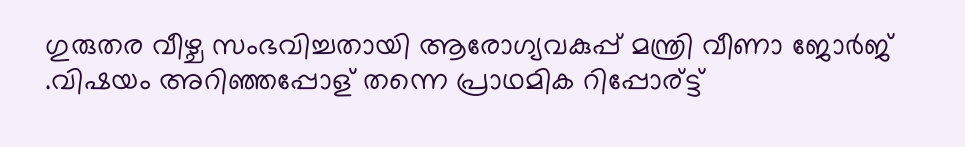ഗുരുതര വീഴ്ച സംഭവിച്ചതായി ആരോഗ്യവകുപ്പ് മന്ത്രി വീണാ ജോര്‍ജ് .വിഷയം അറിഞ്ഞപ്പോള് തന്നെ പ്രാഥമിക റിപ്പോര്ട്ട്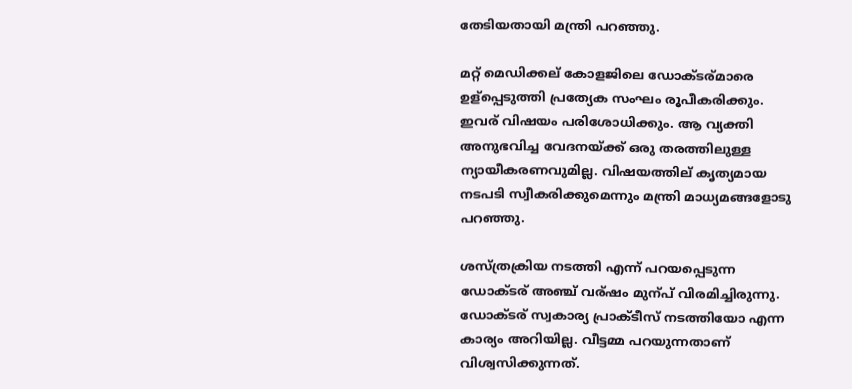തേടിയതായി മന്ത്രി പറഞ്ഞു.

മറ്റ് മെഡിക്കല് കോളജിലെ ഡോക്ടര്മാരെ ഉള്പ്പെടുത്തി പ്രത്യേക സംഘം രൂപീകരിക്കും. ഇവര് വിഷയം പരിശോധിക്കും. ആ വ്യക്തി അനുഭവിച്ച വേദനയ്ക്ക് ഒരു തരത്തിലുള്ള ന്യായീകരണവുമില്ല. വിഷയത്തില് കൃത്യമായ നടപടി സ്വീകരിക്കുമെന്നും മന്ത്രി മാധ്യമങ്ങളോടു പറഞ്ഞു.

ശസ്ത്രക്രിയ നടത്തി എന്ന് പറയപ്പെടുന്ന ഡോക്ടര് അഞ്ച് വര്ഷം മുന്പ് വിരമിച്ചിരുന്നു. ഡോക്ടര് സ്വകാര്യ പ്രാക്ടീസ് നടത്തിയോ എന്ന കാര്യം അറിയില്ല. വീട്ടമ്മ പറയുന്നതാണ് വിശ്വസിക്കുന്നത്.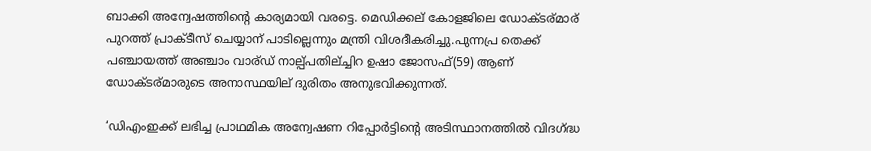ബാക്കി അന്വേഷത്തിന്റെ കാര്യമായി വരട്ടെ. മെഡിക്കല് കോളജിലെ ഡോക്ടര്മാര് പുറത്ത് പ്രാക്ടീസ് ചെയ്യാന് പാടില്ലെന്നും മന്ത്രി വിശദീകരിച്ചു.പുന്നപ്ര തെക്ക് പഞ്ചായത്ത് അഞ്ചാം വാര്ഡ് നാല്പ്പതില്ച്ചിറ ഉഷാ ജോസഫ്(59) ആണ് ഡോക്ടര്മാരുടെ അനാസ്ഥയില് ദുരിതം അനുഭവിക്കുന്നത്.

‘ഡിഎംഇക്ക് ലഭിച്ച പ്രാഥമിക അന്വേഷണ റിപ്പോർട്ടിന്റെ അടിസ്ഥാനത്തില്‍ വിദഗ്ദ്ധ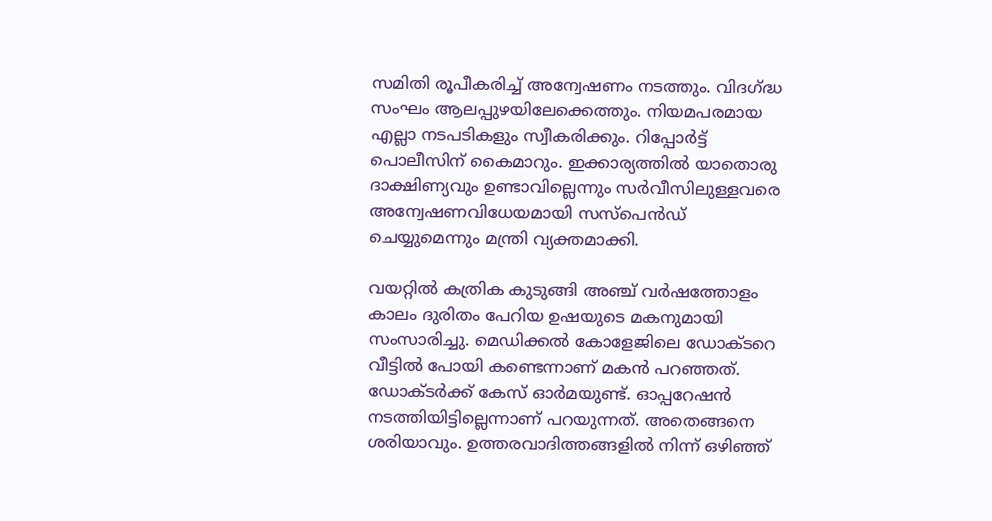സമിതി രൂപീകരിച്ച്‌ അന്വേഷണം നടത്തും. വിദഗ്ദ്ധ സംഘം ആലപ്പുഴയിലേക്കെത്തും. നിയമപരമായ എല്ലാ നടപടികളും സ്വീകരിക്കും. റിപ്പോർട്ട് പൊലീസിന് കൈമാറും. ഇക്കാര്യത്തില്‍ യാതൊരു ദാക്ഷിണ്യവും ഉണ്ടാവില്ലെന്നും സർവീസിലുള്ളവരെ അന്വേഷണവിധേയമായി സസ്പെൻഡ് ചെയ്യുമെന്നും മന്ത്രി വ്യക്തമാക്കി.

വയറ്റില്‍ കത്രിക കുടുങ്ങി അഞ്ച് വർഷത്തോളം കാലം ദുരിതം പേറിയ ഉഷയുടെ മകനുമായി സംസാരിച്ചു. മെഡിക്കല്‍ കോളേജിലെ ഡോക്ടറെ വീട്ടില്‍ പോയി കണ്ടെന്നാണ് മകൻ പറഞ്ഞത്. ഡോക്ടർക്ക് കേസ് ഓർമയുണ്ട്. ഓപ്പറേഷൻ നടത്തിയിട്ടില്ലെന്നാണ് പറയുന്നത്. അതെങ്ങനെ ശരിയാവും. ഉത്തരവാദിത്തങ്ങളില്‍ നിന്ന് ഒഴിഞ്ഞ്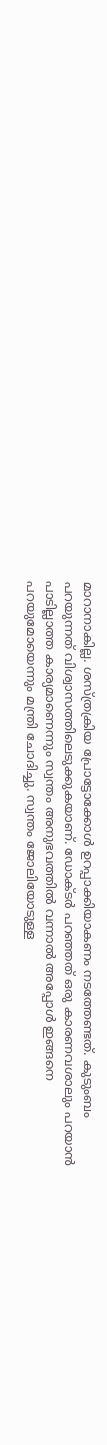മാറാനാകില്ല. ശസ്ത്രക്രിയ പ്രോട്ടോക്കോള്‍ ഉറപ്പാക്കിയാകണം നടത്തേണ്ടത്. കുടുംബം പറയുന്നത് വിശ്വാസത്തിലെടുക്കുകയാണ്. ഡോക്ടർ പറഞ്ഞത് ഒരു കാരണവശാലും പറയാൻ പാടില്ലാത്ത കാര്യമാണെന്നും സ്വന്തം അനുഭവത്തില്‍ വന്നാല്‍ അപ്പോള്‍ ഇങ്ങനെ പറയുമോയെന്നും മന്ത്രി ചോദിച്ചു. സ്വന്തം ജോലിയോടുള്ള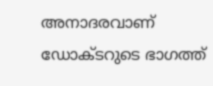അനാദരവാണ് ഡോക്ടറുടെ ഭാഗത്ത്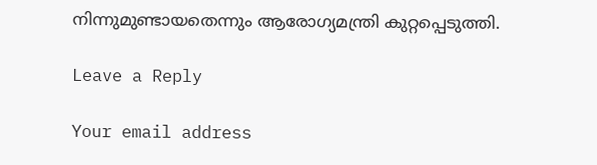നിന്നുമുണ്ടായതെന്നും ആരോഗ്യമന്ത്രി കുറ്റപ്പെടുത്തി.

Leave a Reply

Your email address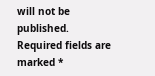will not be published. Required fields are marked *